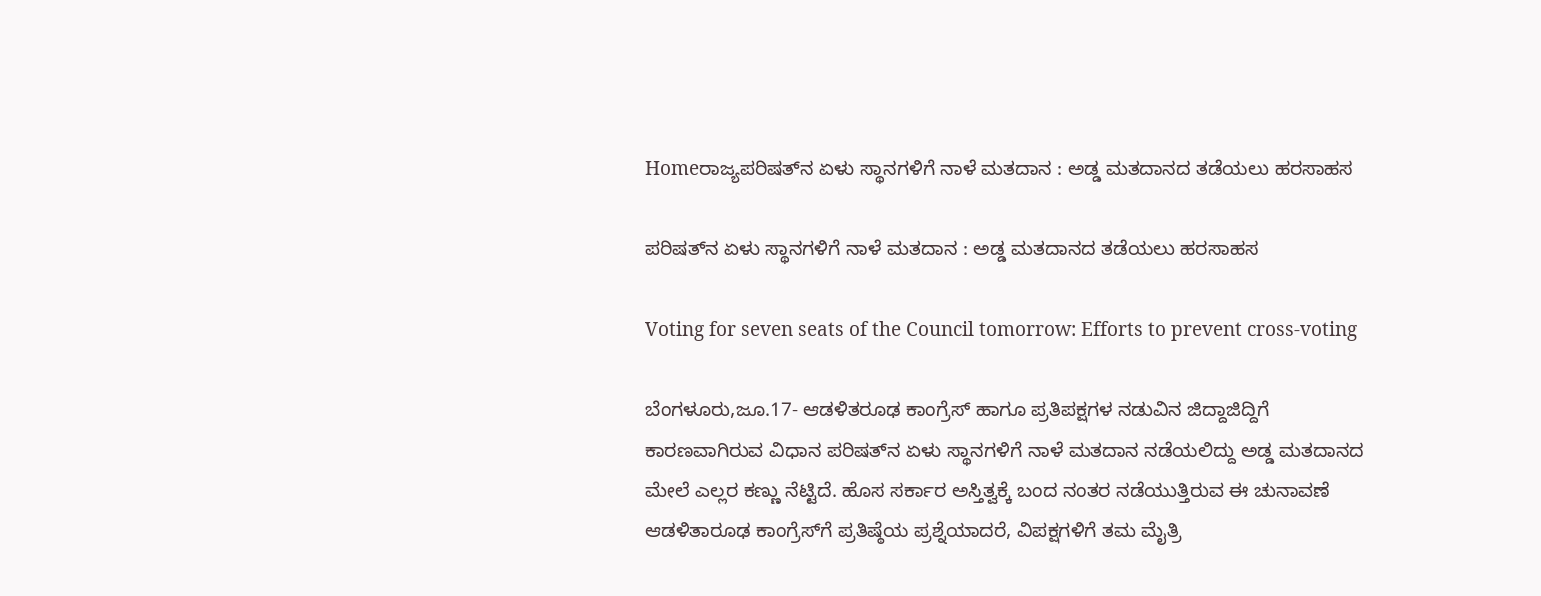Homeರಾಜ್ಯಪರಿಷತ್‌ನ ಏಳು ಸ್ಥಾನಗಳಿಗೆ ನಾಳೆ ಮತದಾನ : ಅಡ್ಡ ಮತದಾನದ ತಡೆಯಲು ಹರಸಾಹಸ

ಪರಿಷತ್‌ನ ಏಳು ಸ್ಥಾನಗಳಿಗೆ ನಾಳೆ ಮತದಾನ : ಅಡ್ಡ ಮತದಾನದ ತಡೆಯಲು ಹರಸಾಹಸ

Voting for seven seats of the Council tomorrow: Efforts to prevent cross-voting

ಬೆಂಗಳೂರು,ಜೂ.17- ಆಡಳಿತರೂಢ ಕಾಂಗ್ರೆಸ್‌‍ ಹಾಗೂ ಪ್ರತಿಪಕ್ಷಗಳ ನಡುವಿನ ಜಿದ್ದಾಜಿದ್ದಿಗೆ ಕಾರಣವಾಗಿರುವ ವಿಧಾನ ಪರಿಷತ್‌ನ ಏಳು ಸ್ಥಾನಗಳಿಗೆ ನಾಳೆ ಮತದಾನ ನಡೆಯಲಿದ್ದು ಅಡ್ಡ ಮತದಾನದ ಮೇಲೆ ಎಲ್ಲರ ಕಣ್ಣು ನೆಟ್ಟಿದೆ. ಹೊಸ ಸರ್ಕಾರ ಅಸ್ತಿತ್ವಕ್ಕೆ ಬಂದ ನಂತರ ನಡೆಯುತ್ತಿರುವ ಈ ಚುನಾವಣೆ ಆಡಳಿತಾರೂಢ ಕಾಂಗ್ರೆಸ್‌‍ಗೆ ಪ್ರತಿಷ್ಠೆಯ ಪ್ರಶ್ನೆಯಾದರೆ, ವಿಪಕ್ಷಗಳಿಗೆ ತಮ ಮೈತ್ರಿ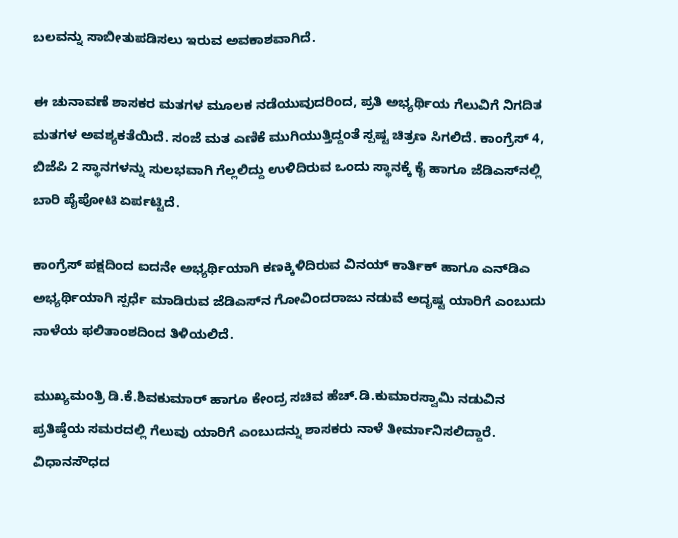ಬಲವನ್ನು ಸಾಬೀತುಪಡಿಸಲು ಇರುವ ಅವಕಾಶವಾಗಿದೆ.

ಈ ಚುನಾವಣೆ ಶಾಸಕರ ಮತಗಳ ಮೂಲಕ ನಡೆಯುವುದರಿಂದ, ಪ್ರತಿ ಅಭ್ಯರ್ಥಿಯ ಗೆಲುವಿಗೆ ನಿಗದಿತ ಮತಗಳ ಅವಶ್ಯಕತೆಯಿದೆ. ಸಂಜೆ ಮತ ಎಣಿಕೆ ಮುಗಿಯುತ್ತಿದ್ದಂತೆ ಸ್ಪಷ್ಟ ಚಿತ್ರಣ ಸಿಗಲಿದೆ. ಕಾಂಗ್ರೆಸ್‌‍ 4, ಬಿಜೆಪಿ 2 ಸ್ಥಾನಗಳನ್ನು ಸುಲಭವಾಗಿ ಗೆಲ್ಲಲಿದ್ದು ಉಳಿದಿರುವ ಒಂದು ಸ್ಥಾನಕ್ಕೆ ಕೈ ಹಾಗೂ ಜೆಡಿಎಸ್‌‍ನಲ್ಲಿ ಬಾರಿ ಪೈಪೋಟಿ ಏರ್ಪಟ್ಟಿದೆ.

ಕಾಂಗ್ರೆಸ್‌‍ ಪಕ್ಷದಿಂದ ಐದನೇ ಅಭ್ಯರ್ಥಿಯಾಗಿ ಕಣಕ್ಕಿಳಿದಿರುವ ವಿನಯ್‌ ಕಾರ್ತಿಕ್‌ ಹಾಗೂ ಎನ್‌ಡಿಎ ಅಭ್ಯರ್ಥಿಯಾಗಿ ಸ್ಪರ್ಧೆ ಮಾಡಿರುವ ಜೆಡಿಎಸ್‌‍ನ ಗೋವಿಂದರಾಜು ನಡುವೆ ಅದೃಷ್ಟ ಯಾರಿಗೆ ಎಂಬುದು ನಾಳೆಯ ಫಲಿತಾಂಶದಿಂದ ತಿಳಿಯಲಿದೆ.

ಮುಖ್ಯಮಂತ್ರಿ ಡಿ.ಕೆ.ಶಿವಕುಮಾರ್‌ ಹಾಗೂ ಕೇಂದ್ರ ಸಚಿವ ಹೆಚ್‌.ಡಿ.ಕುಮಾರಸ್ವಾಮಿ ನಡುವಿನ ಪ್ರತಿಷ್ಠೆಯ ಸಮರದಲ್ಲಿ ಗೆಲುವು ಯಾರಿಗೆ ಎಂಬುದನ್ನು ಶಾಸಕರು ನಾಳೆ ತೀರ್ಮಾನಿಸಲಿದ್ದಾರೆ. ವಿಧಾನಸೌಧದ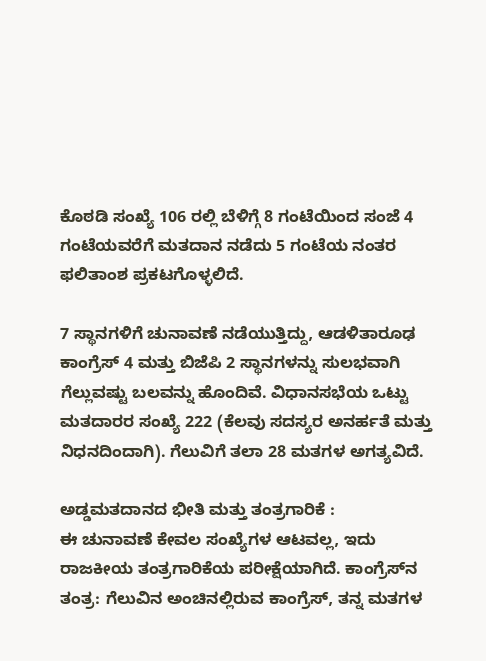ಕೊಠಡಿ ಸಂಖ್ಯೆ 106 ರಲ್ಲಿ ಬೆಳಿಗ್ಗೆ 8 ಗಂಟೆಯಿಂದ ಸಂಜೆ 4 ಗಂಟೆಯವರೆಗೆ ಮತದಾನ ನಡೆದು 5 ಗಂಟೆಯ ನಂತರ ಫಲಿತಾಂಶ ಪ್ರಕಟಗೊಳ್ಳಲಿದೆ.

7 ಸ್ಥಾನಗಳಿಗೆ ಚುನಾವಣೆ ನಡೆಯುತ್ತಿದ್ದು, ಆಡಳಿತಾರೂಢ ಕಾಂಗ್ರೆಸ್‌‍ 4 ಮತ್ತು ಬಿಜೆಪಿ 2 ಸ್ಥಾನಗಳನ್ನು ಸುಲಭವಾಗಿ ಗೆಲ್ಲುವಷ್ಟು ಬಲವನ್ನು ಹೊಂದಿವೆ. ವಿಧಾನಸಭೆಯ ಒಟ್ಟು ಮತದಾರರ ಸಂಖ್ಯೆ 222 (ಕೆಲವು ಸದಸ್ಯರ ಅನರ್ಹತೆ ಮತ್ತು ನಿಧನದಿಂದಾಗಿ). ಗೆಲುವಿಗೆ ತಲಾ 28 ಮತಗಳ ಅಗತ್ಯವಿದೆ.

ಅಡ್ಡಮತದಾನದ ಭೀತಿ ಮತ್ತು ತಂತ್ರಗಾರಿಕೆ :
ಈ ಚುನಾವಣೆ ಕೇವಲ ಸಂಖ್ಯೆಗಳ ಆಟವಲ್ಲ, ಇದು ರಾಜಕೀಯ ತಂತ್ರಗಾರಿಕೆಯ ಪರೀಕ್ಷೆಯಾಗಿದೆ. ಕಾಂಗ್ರೆಸ್‌‍ನ ತಂತ್ರ: ಗೆಲುವಿನ ಅಂಚಿನಲ್ಲಿರುವ ಕಾಂಗ್ರೆಸ್‌‍, ತನ್ನ ಮತಗಳ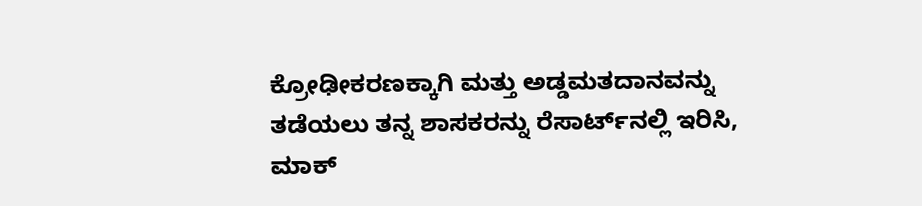ಕ್ರೋಢೀಕರಣಕ್ಕಾಗಿ ಮತ್ತು ಅಡ್ಡಮತದಾನವನ್ನು ತಡೆಯಲು ತನ್ನ ಶಾಸಕರನ್ನು ರೆಸಾರ್ಟ್‌ನಲ್ಲಿ ಇರಿಸಿ, ಮಾಕ್‌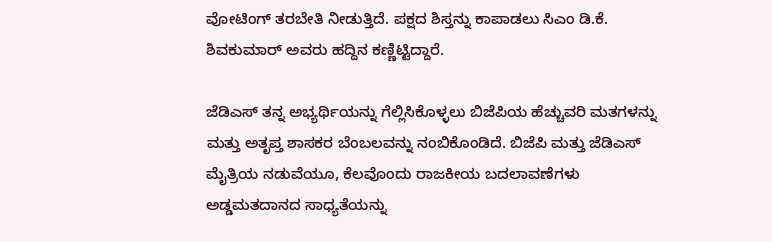ವೋಟಿಂಗ್‌ ತರಬೇತಿ ನೀಡುತ್ತಿದೆ. ಪಕ್ಷದ ಶಿಸ್ತನ್ನು ಕಾಪಾಡಲು ಸಿಎಂ ಡಿ.ಕೆ. ಶಿವಕುಮಾರ್‌ ಅವರು ಹದ್ದಿನ ಕಣ್ಣಿಟ್ಟಿದ್ದಾರೆ.

ಜೆಡಿಎಸ್‌‍ ತನ್ನ ಅಭ್ಯರ್ಥಿಯನ್ನು ಗೆಲ್ಲಿಸಿಕೊಳ್ಳಲು ಬಿಜೆಪಿಯ ಹೆಚ್ಚುವರಿ ಮತಗಳನ್ನು ಮತ್ತು ಅತೃಪ್ತ ಶಾಸಕರ ಬೆಂಬಲವನ್ನು ನಂಬಿಕೊಂಡಿದೆ. ಬಿಜೆಪಿ ಮತ್ತು ಜೆಡಿಎಸ್‌‍ ಮೈತ್ರಿಯ ನಡುವೆಯೂ, ಕೆಲವೊಂದು ರಾಜಕೀಯ ಬದಲಾವಣೆಗಳು ಅಡ್ಡಮತದಾನದ ಸಾಧ್ಯತೆಯನ್ನು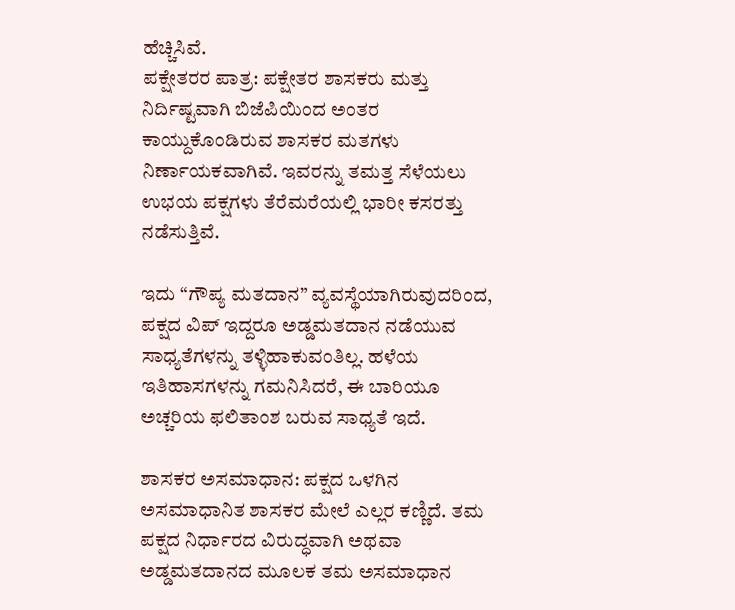ಹೆಚ್ಚಿಸಿವೆ.
ಪಕ್ಷೇತರರ ಪಾತ್ರ: ಪಕ್ಷೇತರ ಶಾಸಕರು ಮತ್ತು ನಿರ್ದಿಷ್ಟವಾಗಿ ಬಿಜೆಪಿಯಿಂದ ಅಂತರ ಕಾಯ್ದುಕೊಂಡಿರುವ ಶಾಸಕರ ಮತಗಳು ನಿರ್ಣಾಯಕವಾಗಿವೆ. ಇವರನ್ನು ತಮತ್ತ ಸೆಳೆಯಲು ಉಭಯ ಪಕ್ಷಗಳು ತೆರೆಮರೆಯಲ್ಲಿ ಭಾರೀ ಕಸರತ್ತು ನಡೆಸುತ್ತಿವೆ.

ಇದು “ಗೌಪ್ಯ ಮತದಾನ” ವ್ಯವಸ್ಥೆಯಾಗಿರುವುದರಿಂದ, ಪಕ್ಷದ ವಿಪ್‌ ಇದ್ದರೂ ಅಡ್ಡಮತದಾನ ನಡೆಯುವ ಸಾಧ್ಯತೆಗಳನ್ನು ತಳ್ಳಿಹಾಕುವಂತಿಲ್ಲ. ಹಳೆಯ ಇತಿಹಾಸಗಳನ್ನು ಗಮನಿಸಿದರೆ, ಈ ಬಾರಿಯೂ ಅಚ್ಚರಿಯ ಫಲಿತಾಂಶ ಬರುವ ಸಾಧ್ಯತೆ ಇದೆ.

ಶಾಸಕರ ಅಸಮಾಧಾನ: ಪಕ್ಷದ ಒಳಗಿನ ಅಸಮಾಧಾನಿತ ಶಾಸಕರ ಮೇಲೆ ಎಲ್ಲರ ಕಣ್ಣಿದೆ. ತಮ ಪಕ್ಷದ ನಿರ್ಧಾರದ ವಿರುದ್ಧವಾಗಿ ಅಥವಾ ಅಡ್ಡಮತದಾನದ ಮೂಲಕ ತಮ ಅಸಮಾಧಾನ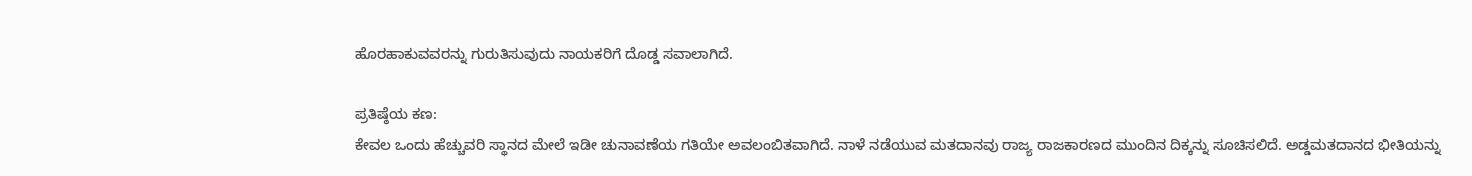ಹೊರಹಾಕುವವರನ್ನು ಗುರುತಿಸುವುದು ನಾಯಕರಿಗೆ ದೊಡ್ಡ ಸವಾಲಾಗಿದೆ.

ಪ್ರತಿಷ್ಠೆಯ ಕಣ:
ಕೇವಲ ಒಂದು ಹೆಚ್ಚುವರಿ ಸ್ಥಾನದ ಮೇಲೆ ಇಡೀ ಚುನಾವಣೆಯ ಗತಿಯೇ ಅವಲಂಬಿತವಾಗಿದೆ. ನಾಳೆ ನಡೆಯುವ ಮತದಾನವು ರಾಜ್ಯ ರಾಜಕಾರಣದ ಮುಂದಿನ ದಿಕ್ಕನ್ನು ಸೂಚಿಸಲಿದೆ. ಅಡ್ಡಮತದಾನದ ಭೀತಿಯನ್ನು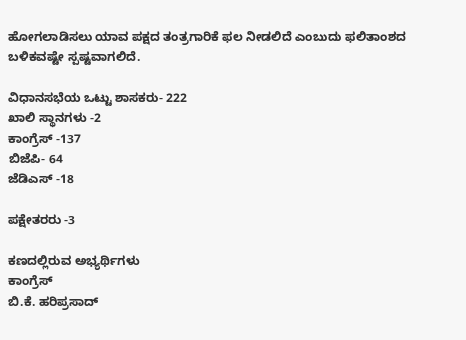ಹೋಗಲಾಡಿಸಲು ಯಾವ ಪಕ್ಷದ ತಂತ್ರಗಾರಿಕೆ ಫಲ ನೀಡಲಿದೆ ಎಂಬುದು ಫಲಿತಾಂಶದ ಬಳಿಕವಷ್ಟೇ ಸ್ಪಷ್ಟವಾಗಲಿದೆ.

ವಿಧಾನಸಭೆಯ ಒಟ್ಟು ಶಾಸಕರು- 222
ಖಾಲಿ ಸ್ಥಾನಗಳು -2
ಕಾಂಗ್ರೆಸ್‌‍ -137
ಬಿಜೆಪಿ- 64
ಜೆಡಿಎಸ್‌‍ -18

ಪಕ್ಷೇತರರು -3

ಕಣದಲ್ಲಿರುವ ಅಭ್ಯರ್ಥಿಗಳು
ಕಾಂಗ್ರೆಸ್‌‍
ಬಿ.ಕೆ. ಹರಿಪ್ರಸಾದ್‌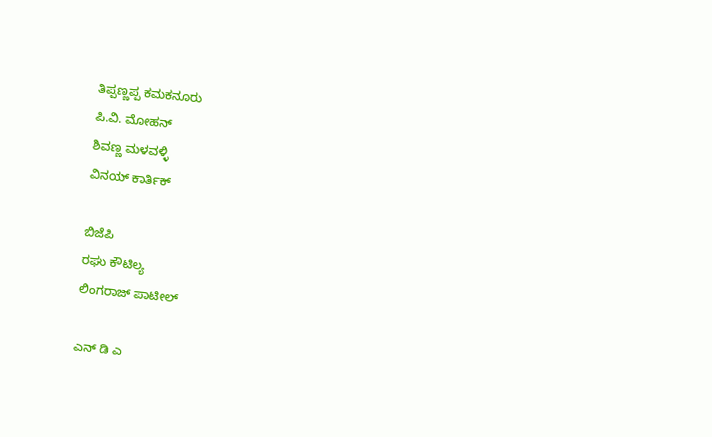ತಿಪ್ಪಣ್ಣಪ್ಪ ಕಮಕನೂರು
ಪಿ.ವಿ. ಮೋಹನ್‌
ಶಿವಣ್ಣ ಮಳವಳ್ಳಿ
ವಿನಯ್‌ ಕಾರ್ತಿಕ್‌

ಬಿಜೆಪಿ
ರಘು ಕೌಟಿಲ್ಯ
ಲಿಂಗರಾಜ್‌ ಪಾಟೀಲ್‌

ಎನ್‌ ಡಿ ಎ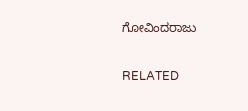ಗೋವಿಂದರಾಜು

RELATED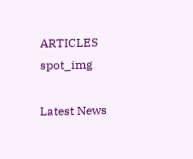ARTICLES
spot_img

Latest News